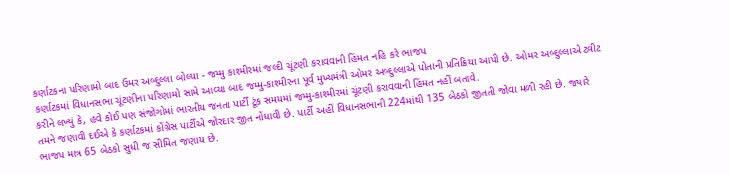કર્ણાટકના પરિણામો બાદ ઉમર અબ્દુલ્લા બોલ્યા - જમ્મુ કાશ્મીરમાં જલ્દી ચૂંટણી કરાવવાની હિંમત નહિ કરે ભાજપ
કર્ણાટકમાં વિધાનસભા ચૂંટણીના પરિણામો સામે આવ્યા બાદ જમ્મુ-કાશ્મીરના પૂર્વ મુખ્યમંત્રી ઓમર અબ્દુલ્લાએ પોતાની પ્રતિક્રિયા આપી છે. ઓમર અબ્દુલ્લાએ ટ્વીટ કરીને લખ્યું કે, હવે કોઈ પણ સંજોગોમાં ભારતીય જનતા પાર્ટી ટૂંક સમયમાં જમ્મુ-કાશ્મીરમાં ચૂંટણી કરાવવાની હિંમત નહીં બતાવે.
તમને જણાવી દઈએ કે કર્ણાટકમાં કોંગ્રેસ પાર્ટીએ જોરદાર જીત નોંધાવી છે. પાર્ટી અહીં વિધાનસભાની 224માંથી 135 બેઠકો જીતતી જોવા મળી રહી છે. જ્યારે ભાજપ માત્ર 65 બેઠકો સુધી જ સીમિત જણાય છે.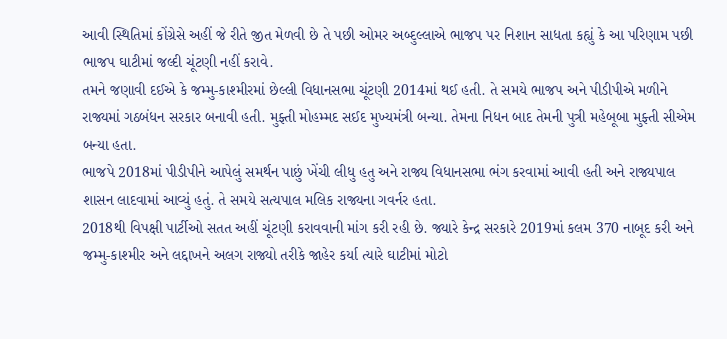આવી સ્થિતિમાં કોંગ્રેસે અહીં જે રીતે જીત મેળવી છે તે પછી ઓમર અબ્દુલ્લાએ ભાજપ પર નિશાન સાધતા કહ્યું કે આ પરિણામ પછી ભાજપ ઘાટીમાં જલ્દી ચૂંટણી નહીં કરાવે.
તમને જણાવી દઈએ કે જમ્મુ-કાશ્મીરમાં છેલ્લી વિધાનસભા ચૂંટણી 2014માં થઈ હતી. તે સમયે ભાજપ અને પીડીપીએ મળીને રાજ્યમાં ગઠબંધન સરકાર બનાવી હતી. મુફ્તી મોહમ્મદ સઈદ મુખ્યમંત્રી બન્યા. તેમના નિધન બાદ તેમની પુત્રી મહેબૂબા મુફ્તી સીએમ બન્યા હતા.
ભાજપે 2018માં પીડીપીને આપેલું સમર્થન પાછું ખેંચી લીધુ હતુ અને રાજ્ય વિધાનસભા ભંગ કરવામાં આવી હતી અને રાજ્યપાલ શાસન લાદવામાં આવ્યું હતું. તે સમયે સત્યપાલ મલિક રાજ્યના ગવર્નર હતા.
2018થી વિપક્ષી પાર્ટીઓ સતત અહીં ચૂંટણી કરાવવાની માંગ કરી રહી છે. જ્યારે કેન્દ્ર સરકારે 2019માં કલમ 370 નાબૂદ કરી અને જમ્મુ-કાશ્મીર અને લદ્દાખને અલગ રાજ્યો તરીકે જાહેર કર્યા ત્યારે ઘાટીમાં મોટો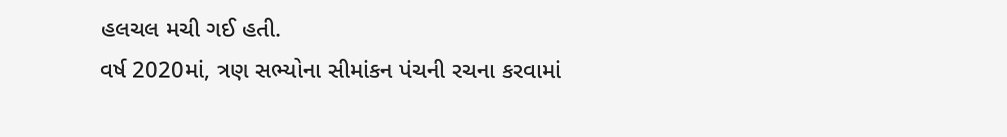હલચલ મચી ગઈ હતી.
વર્ષ 2020માં, ત્રણ સભ્યોના સીમાંકન પંચની રચના કરવામાં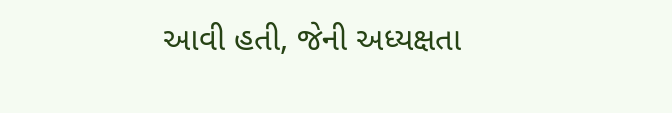આવી હતી, જેની અધ્યક્ષતા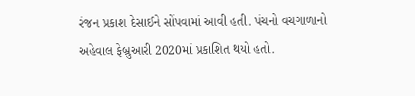રંજન પ્રકાશ દેસાઈને સોંપવામાં આવી હતી. પંચનો વચગાળાનો અહેવાલ ફેબ્રુઆરી 2020માં પ્રકાશિત થયો હતો.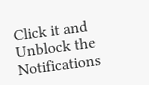Click it and Unblock the Notifications